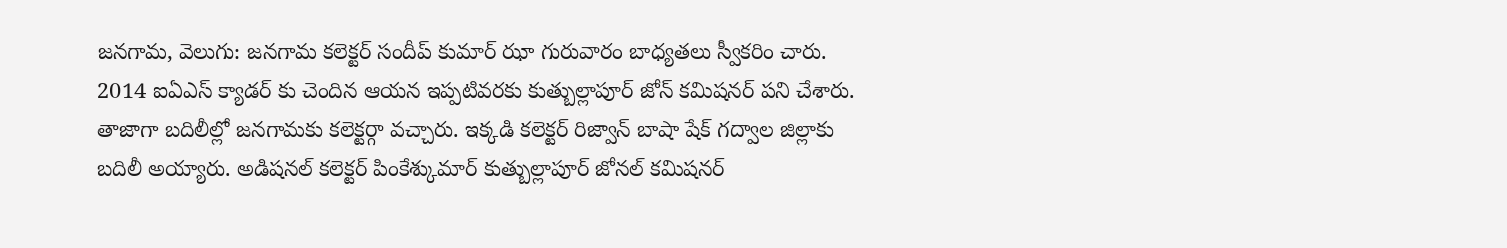జనగామ, వెలుగు: జనగామ కలెక్టర్ సందీప్ కుమార్ ఝా గురువారం బాధ్యతలు స్వీకరిం చారు. 2014 ఐఏఎస్ క్యాడర్ కు చెందిన ఆయన ఇప్పటివరకు కుత్బుల్లాపూర్ జోన్ కమిషనర్ పని చేశారు. తాజాగా బదిలీల్లో జనగామకు కలెక్టర్గా వచ్చారు. ఇక్కడి కలెక్టర్ రిజ్వాన్ బాషా షేక్ గద్వాల జిల్లాకు బదిలీ అయ్యారు. అడిషనల్ కలెక్టర్ పింకేశ్కుమార్ కుత్బుల్లాపూర్ జోనల్ కమిషనర్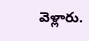వెళ్లారు.